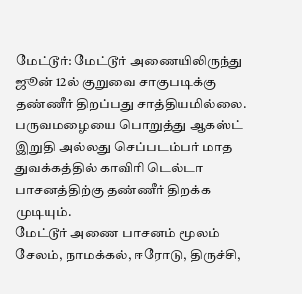மேட்டூர்: மேட்டூர் அணையிலிருந்து ஜூன் 12ல் குறுவை சாகுபடிக்கு தண்ணீர் திறப்பது சாத்தியமில்லை. பருவமழையை பொறுத்து ஆகஸ்ட் இறுதி அல்லது செப்படம்பர் மாத துவக்கத்தில் காவிரி டெல்டா பாசனத்திற்கு தண்ணீர் திறக்க முடியும்.
மேட்டூர் அணை பாசனம் மூலம் சேலம், நாமக்கல், ஈரோடு, திருச்சி,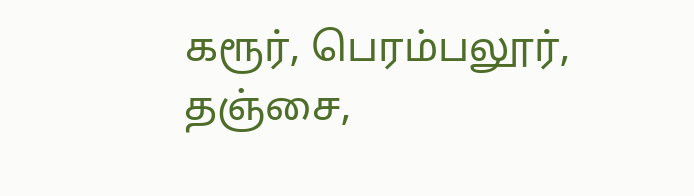கரூர், பெரம்பலூர், தஞ்சை,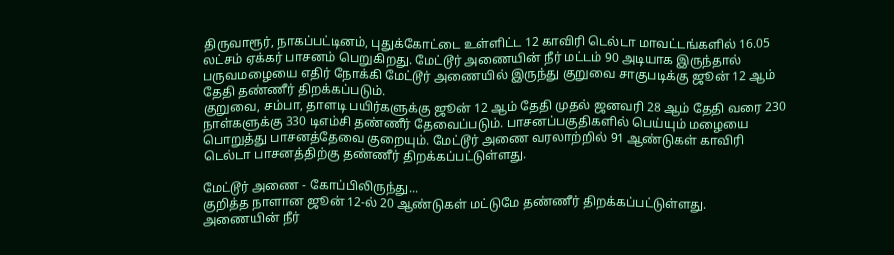திருவாரூர், நாகப்பட்டினம், புதுக்கோட்டை உள்ளிட்ட 12 காவிரி டெல்டா மாவட்டங்களில் 16.05 லட்சம் ஏக்கர் பாசனம் பெறுகிறது. மேட்டூர் அணையின் நீர் மட்டம் 90 அடியாக இருந்தால் பருவமழையை எதிர் நோக்கி மேட்டூர் அணையில் இருந்து குறுவை சாகுபடிக்கு ஜூன் 12 ஆம் தேதி தண்ணீர் திறக்கப்படும்.
குறுவை, சம்பா, தாளடி பயிர்களுக்கு ஜூன் 12 ஆம் தேதி முதல் ஜனவரி 28 ஆம் தேதி வரை 230 நாள்களுக்கு 330 டிஎம்சி தண்ணீர் தேவைப்படும். பாசனப்பகுதிகளில் பெய்யும் மழையை பொறுத்து பாசனத்தேவை குறையும். மேட்டூர் அணை வரலாற்றில் 91 ஆண்டுகள் காவிரி டெல்டா பாசனத்திற்கு தண்ணீர் திறக்கப்பட்டுள்ளது.

மேட்டூர் அணை - கோப்பிலிருந்து...
குறித்த நாளான ஜூன் 12-ல் 20 ஆண்டுகள் மட்டுமே தண்ணீர் திறக்கப்பட்டுள்ளது. அணையின் நீர்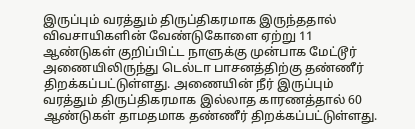இருப்பும் வரத்தும் திருப்திகரமாக இருந்ததால் விவசாயிகளின் வேண்டுகோளை ஏற்று 11 ஆண்டுகள் குறிப்பிட்ட நாளுக்கு முன்பாக மேட்டூர் அணையிலிருந்து டெல்டா பாசனத்திற்கு தண்ணீர் திறக்கப்பட்டுள்ளது. அணையின் நீர் இருப்பும் வரத்தும் திருப்திகரமாக இல்லாத காரணத்தால் 60 ஆண்டுகள் தாமதமாக தண்ணீர் திறக்கப்பட்டுள்ளது.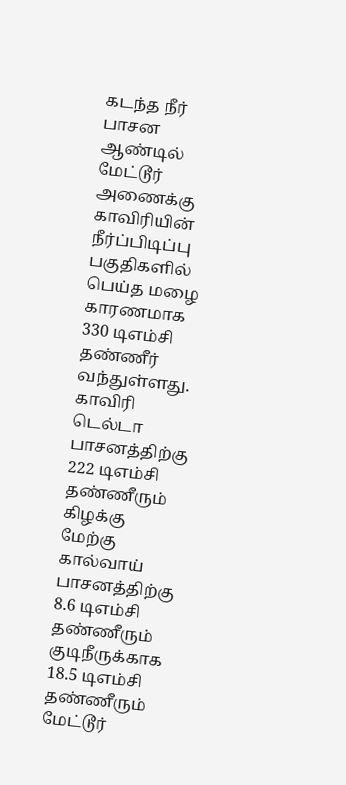கடந்த நீர் பாசன ஆண்டில் மேட்டூர் அணைக்கு காவிரியின் நீர்ப்பிடிப்பு பகுதிகளில் பெய்த மழை காரணமாக 330 டிஎம்சி தண்ணீர் வந்துள்ளது. காவிரி டெல்டா பாசனத்திற்கு 222 டிஎம்சி தண்ணீரும் கிழக்கு மேற்கு கால்வாய் பாசனத்திற்கு 8.6 டிஎம்சி தண்ணீரும் குடிநீருக்காக 18.5 டிஎம்சி தண்ணீரும் மேட்டூர்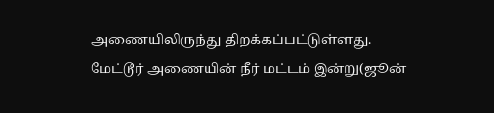அணையிலிருந்து திறக்கப்பட்டுள்ளது.
மேட்டூர் அணையின் நீர் மட்டம் இன்று(ஜூன்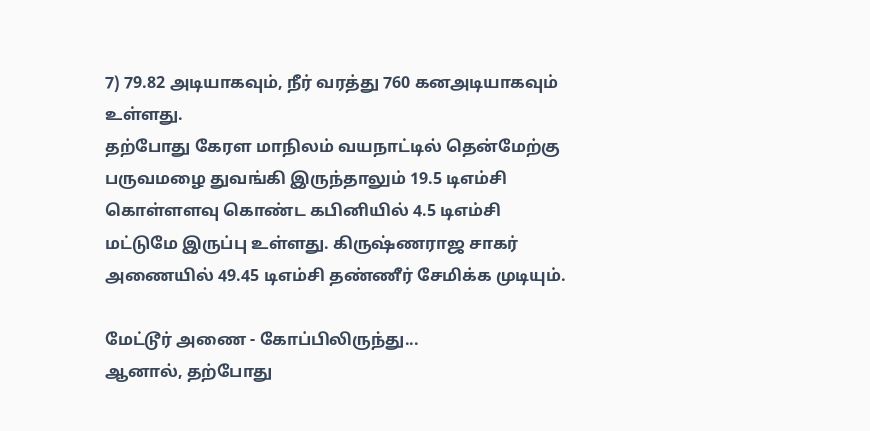7) 79.82 அடியாகவும், நீர் வரத்து 760 கனஅடியாகவும் உள்ளது.
தற்போது கேரள மாநிலம் வயநாட்டில் தென்மேற்கு பருவமழை துவங்கி இருந்தாலும் 19.5 டிஎம்சி கொள்ளளவு கொண்ட கபினியில் 4.5 டிஎம்சி மட்டுமே இருப்பு உள்ளது. கிருஷ்ணராஜ சாகர் அணையில் 49.45 டிஎம்சி தண்ணீர் சேமிக்க முடியும்.

மேட்டூர் அணை - கோப்பிலிருந்து...
ஆனால், தற்போது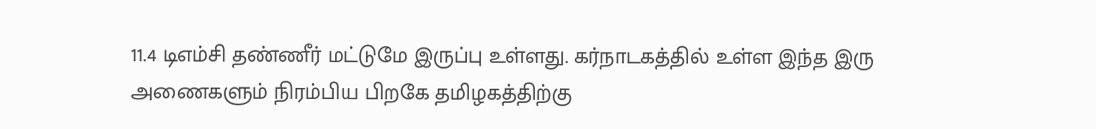11.4 டிஎம்சி தண்ணீர் மட்டுமே இருப்பு உள்ளது. கர்நாடகத்தில் உள்ள இந்த இரு அணைகளும் நிரம்பிய பிறகே தமிழகத்திற்கு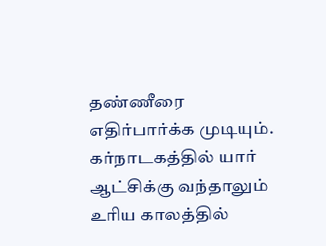தண்ணீரை எதிர்பார்க்க முடியும். கர்நாடகத்தில் யார் ஆட்சிக்கு வந்தாலும் உரிய காலத்தில்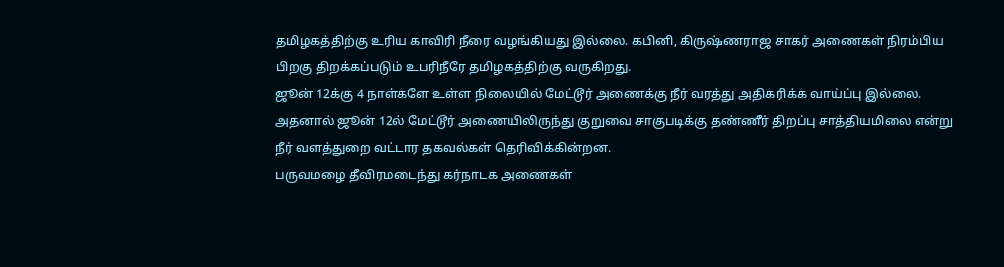தமிழகத்திற்கு உரிய காவிரி நீரை வழங்கியது இல்லை. கபினி, கிருஷ்ணராஜ சாகர் அணைகள் நிரம்பிய பிறகு திறக்கப்படும் உபரிநீரே தமிழகத்திற்கு வருகிறது.
ஜூன் 12க்கு 4 நாள்களே உள்ள நிலையில் மேட்டூர் அணைக்கு நீர் வரத்து அதிகரிக்க வாய்ப்பு இல்லை. அதனால் ஜூன் 12ல் மேட்டூர் அணையிலிருந்து குறுவை சாகுபடிக்கு தண்ணீர் திறப்பு சாத்தியமிலை என்று நீர் வளத்துறை வட்டார தகவல்கள் தெரிவிக்கின்றன.
பருவமழை தீவிரமடைந்து கர்நாடக அணைகள்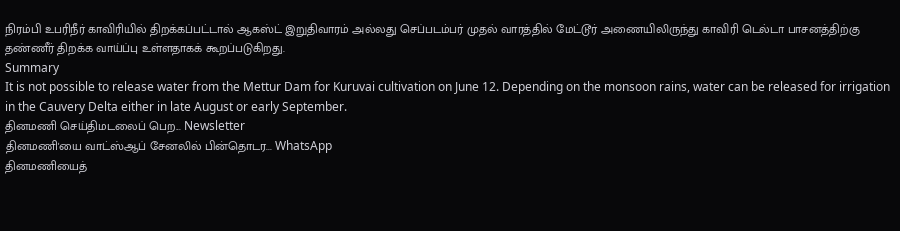நிரம்பி உபரிநீர் காவிரியில் திறக்கப்பட்டால் ஆகஸ்ட் இறுதிவாரம் அல்லது செப்படம்பர் முதல் வாரத்தில் மேட்டூர் அணையிலிருந்து காவிரி டெல்டா பாசனத்திற்கு தண்ணீர் திறக்க வாய்ப்பு உள்ளதாகக் கூறப்படுகிறது.
Summary
It is not possible to release water from the Mettur Dam for Kuruvai cultivation on June 12. Depending on the monsoon rains, water can be released for irrigation in the Cauvery Delta either in late August or early September.
தினமணி செய்திமடலைப் பெற... Newsletter
தினமணி'யை வாட்ஸ்ஆப் சேனலில் பின்தொடர... WhatsApp
தினமணியைத்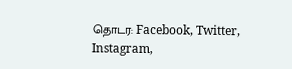தொடர: Facebook, Twitter, Instagram,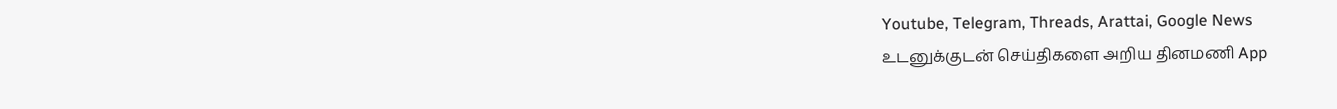Youtube, Telegram, Threads, Arattai, Google News
உடனுக்குடன் செய்திகளை அறிய தினமணி App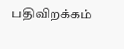பதிவிறக்கம்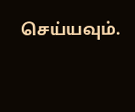செய்யவும்.